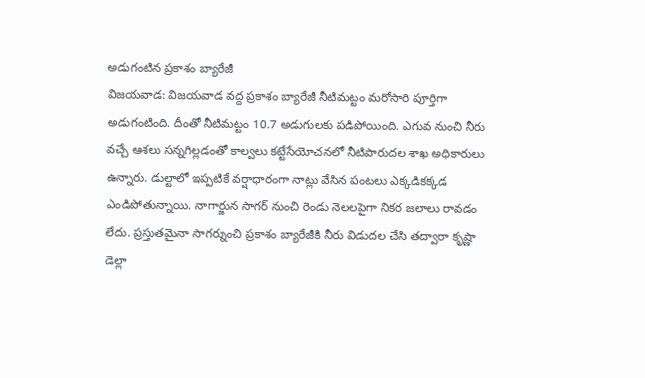అడుగంటిన ప్రకాశం బ్యారేజీ
విజయవాడ: విజయవాడ వద్ద ప్రకాశం బ్యారేజీ నీటిమట్టం మరోసారి పూర్తిగా అడుగంటింది. దీంతో నీటిమట్టం 10.7 అడుగులకు పడిపోయింది. ఎగువ నుంచి నీరు వచ్చే ఆశలు సన్నగిల్లడంతో కాల్వలు కట్టేసేయోచనలో నీటిపారుదల శాఖ అధికారులు ఉన్నారు. డుల్టాలో ఇప్పటికే వర్షాధారంగా నాట్లు వేసిన పంటలు ఎక్కడికక్కడ ఎండిపోతున్నాయి. నాగార్జున సాగర్ నుంచి రెండు నెలలపైగా నికర జలాలు రావడం లేదు. ప్రస్తుతమైనా సాగర్నుంచి ప్రకాశం బ్యారేజీకి నీరు విడుదల చేసి తద్వారా కృష్ణా డెల్లా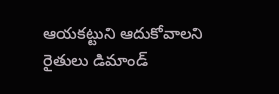ఆయకట్టుని ఆదుకోవాలని రైతులు డిమాండ్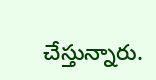చేస్తున్నారు.